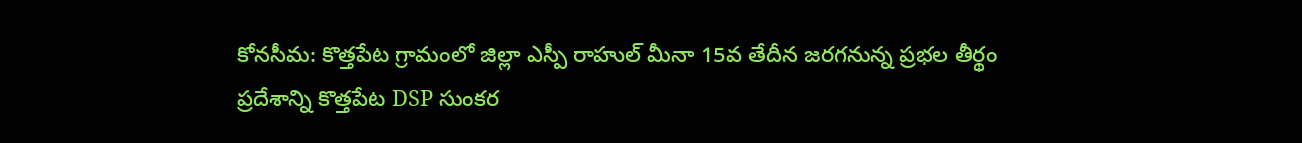కోనసీమ: కొత్తపేట గ్రామంలో జిల్లా ఎస్పీ రాహుల్ మీనా 15వ తేదీన జరగనున్న ప్రభల తీర్థం ప్రదేశాన్ని కొత్తపేట DSP సుంకర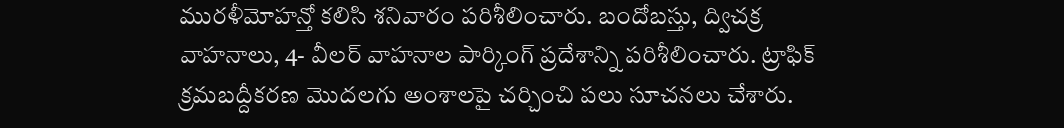మురళీమోహన్తో కలిసి శనివారం పరిశీలించారు. బందోబస్తు, ద్విచక్ర వాహనాలు, 4- వీలర్ వాహనాల పార్కింగ్ ప్రదేశాన్ని పరిశీలించారు. ట్రాఫిక్ క్రమబద్దీకరణ మొదలగు అంశాలపై చర్చించి పలు సూచనలు చేశారు.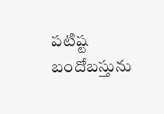పటిష్ట బందోబస్తును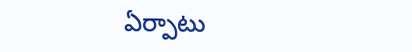ఏర్పాటు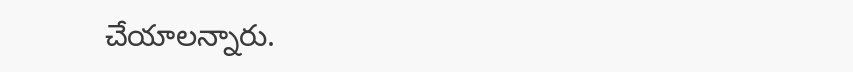చేయాలన్నారు.